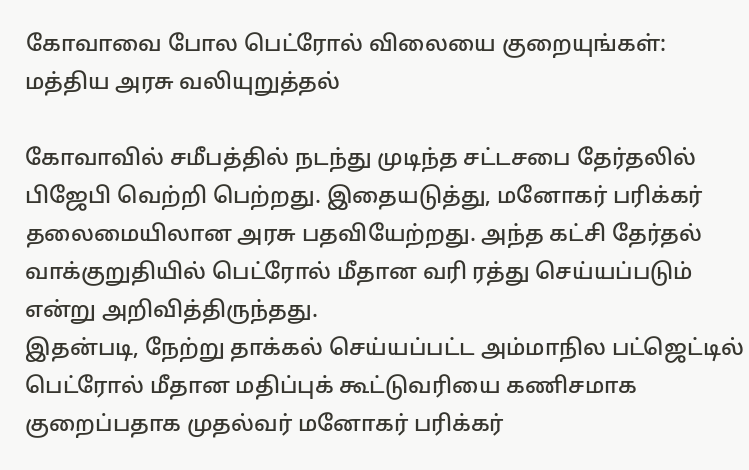கோவாவை போல பெட்ரோல் விலையை குறையுங்கள்: மத்திய அரசு வலியுறுத்தல்

கோவாவில் சமீபத்தில் நடந்து முடிந்த சட்டசபை தேர்தலில் பிஜேபி வெற்றி பெற்றது. இதையடுத்து, மனோகர் பரிக்கர் தலைமையிலான அரசு பதவியேற்றது. அந்த கட்சி தேர்தல் வாக்குறுதியில் பெட்ரோல் மீதான வரி ரத்து செய்யப்படும் என்று அறிவித்திருந்தது.
இதன்படி, நேற்று தாக்கல் செய்யப்பட்ட அம்மாநில பட்ஜெட்டில் பெட்ரோல் மீதான மதிப்புக் கூட்டுவரியை கணிசமாக குறைப்பதாக முதல்வர் மனோகர் பரிக்கர்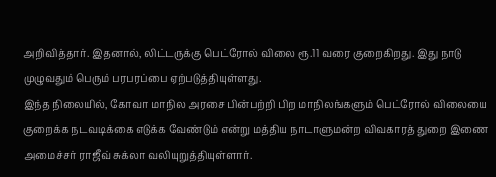அறிவித்தார். இதனால், லிட்டருக்கு பெட்ரோல் விலை ரூ.11 வரை குறைகிறது. இது நாடு முழுவதும் பெரும் பரபரப்பை ஏற்படுத்தியுள்ளது.
இந்த நிலையில், கோவா மாநில அரசை பின்பற்றி பிற மாநிலங்களும் பெட்ரோல் விலையை குறைக்க நடவடிக்கை எடுக்க வேண்டும் என்று மத்திய நாடாளுமன்ற விவகாரத் துறை இணை அமைச்சர் ராஜீவ் சுக்லா வலியுறுத்தியுள்ளார்.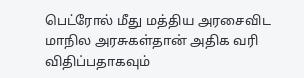பெட்ரோல் மீது மத்திய அரசைவிட மாநில அரசுகள்தான் அதிக வரி விதிப்பதாகவும்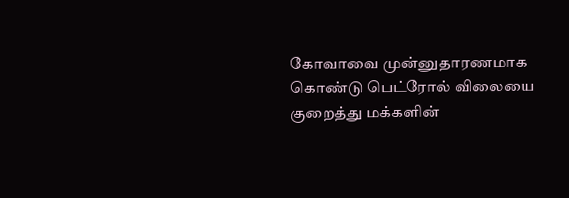கோவாவை முன்னுதாரணமாக கொண்டு பெட்ரோல் விலையை குறைத்து மக்களின்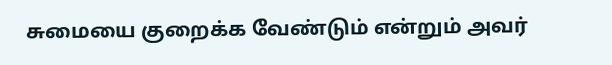சுமையை குறைக்க வேண்டும் என்றும் அவர்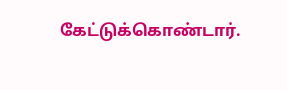கேட்டுக்கொண்டார்.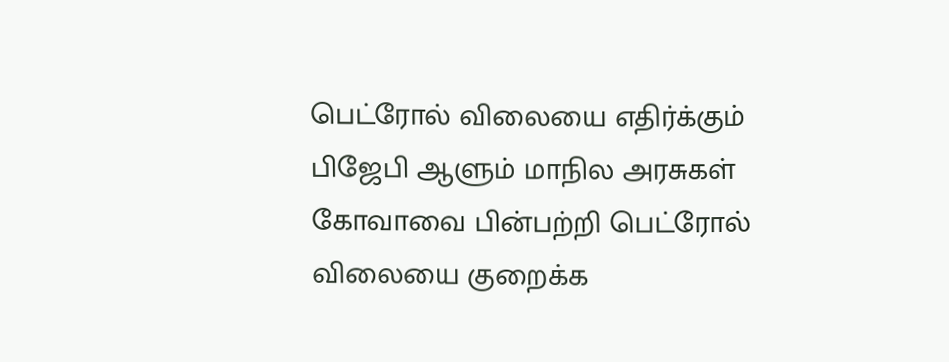பெட்ரோல் விலையை எதிர்க்கும் பிஜேபி ஆளும் மாநில அரசுகள் கோவாவை பின்பற்றி பெட்ரோல் விலையை குறைக்க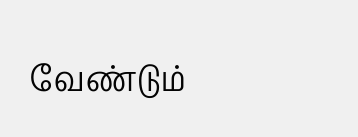வேண்டும்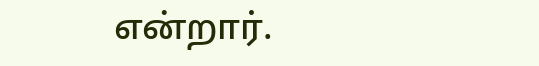என்றார்.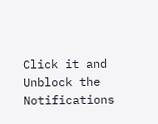Click it and Unblock the Notifications